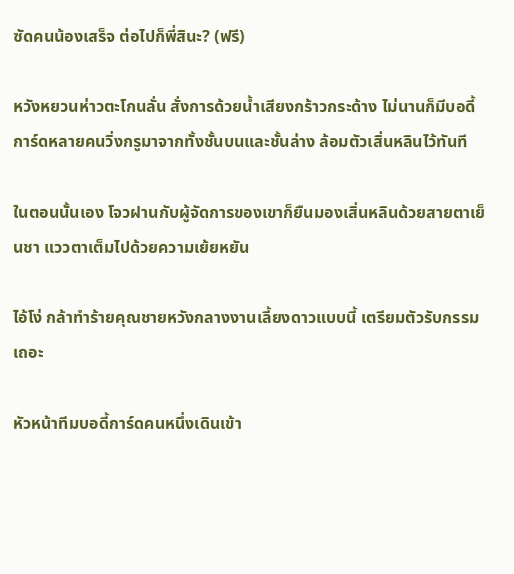ซัดคนน้องเสร็จ ต่อไปก็พี่สินะ? (ฟรี)

หวังหยวนห่าวตะโกนลั่น สั่งการด้วยน้ำเสียงกร้าวกระด้าง ไม่นานก็มีบอดี้การ์ดหลายคนวิ่งกรูมาจากทั้งชั้นบนและชั้นล่าง ล้อมตัวเสิ่นหลินไว้ทันที

ในตอนนั้นเอง โจวฝานกับผู้จัดการของเขาก็ยืนมองเสิ่นหลินด้วยสายตาเย็นชา แววตาเต็มไปด้วยความเย้ยหยัน

ไอ้โง่ กล้าทำร้ายคุณชายหวังกลางงานเลี้ยงดาวแบบนี้ เตรียมตัวรับกรรมเถอะ

หัวหน้าทีมบอดี้การ์ดคนหนึ่งเดินเข้า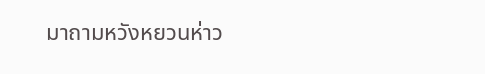มาถามหวังหยวนห่าว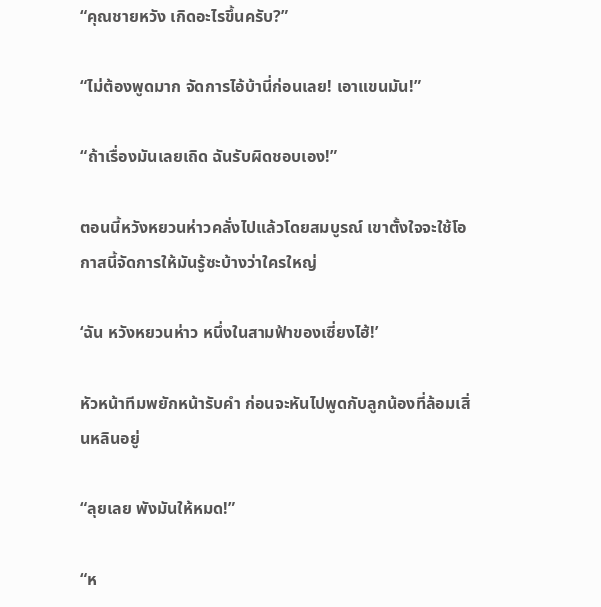“คุณชายหวัง เกิดอะไรขึ้นครับ?”

“ไม่ต้องพูดมาก จัดการไอ้บ้านี่ก่อนเลย! เอาแขนมัน!”

“ถ้าเรื่องมันเลยเถิด ฉันรับผิดชอบเอง!”

ตอนนี้หวังหยวนห่าวคลั่งไปแล้วโดยสมบูรณ์ เขาตั้งใจจะใช้โอกาสนี้จัดการให้มันรู้ซะบ้างว่าใครใหญ่

‘ฉัน หวังหยวนห่าว หนึ่งในสามฟ้าของเซี่ยงไฮ้!’

หัวหน้าทีมพยักหน้ารับคำ ก่อนจะหันไปพูดกับลูกน้องที่ล้อมเสิ่นหลินอยู่

“ลุยเลย พังมันให้หมด!”

“ห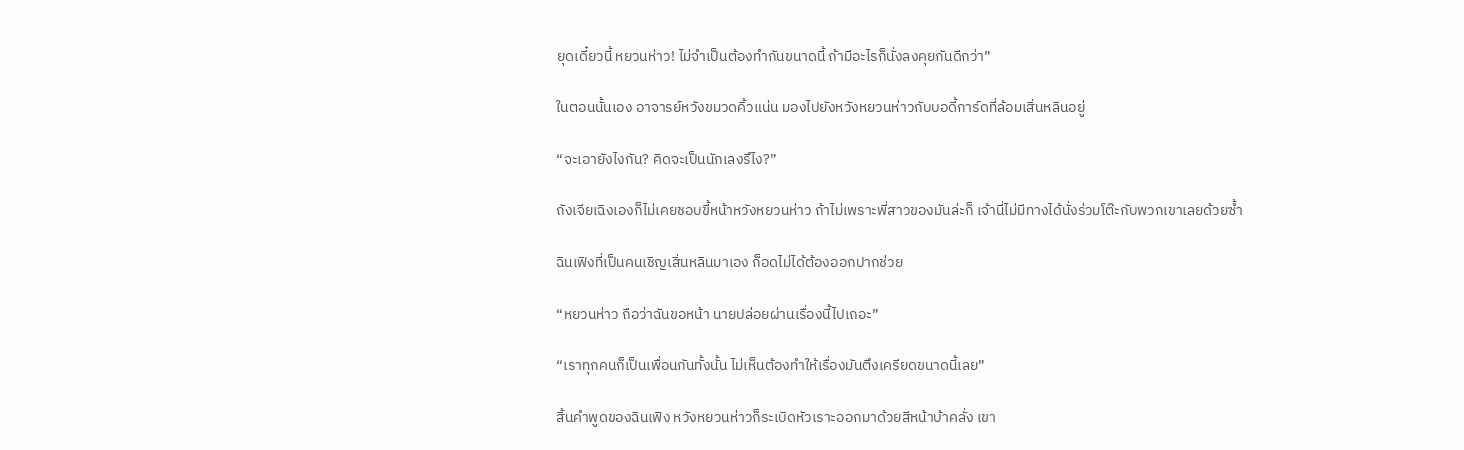ยุดเดี๋ยวนี้ หยวนห่าว! ไม่จำเป็นต้องทำกันขนาดนี้ ถ้ามีอะไรก็นั่งลงคุยกันดีกว่า”

ในตอนนั้นเอง อาจารย์หวังขมวดคิ้วแน่น มองไปยังหวังหยวนห่าวกับบอดี้การ์ดที่ล้อมเสิ่นหลินอยู่

“จะเอายังไงกัน? คิดจะเป็นนักเลงรึไง?”

ถังเจียเฉิงเองก็ไม่เคยชอบขี้หน้าหวังหยวนห่าว ถ้าไม่เพราะพี่สาวของมันล่ะก็ เจ้านี่ไม่มีทางได้นั่งร่วมโต๊ะกับพวกเขาเลยด้วยซ้ำ

ฉินเฟิงที่เป็นคนเชิญเสิ่นหลินมาเอง ก็อดไม่ได้ต้องออกปากช่วย

“หยวนห่าว ถือว่าฉันขอหน้า นายปล่อยผ่านเรื่องนี้ไปเถอะ”

“เราทุกคนก็เป็นเพื่อนกันทั้งนั้น ไม่เห็นต้องทำให้เรื่องมันตึงเครียดขนาดนี้เลย”

สิ้นคำพูดของฉินเฟิง หวังหยวนห่าวก็ระเบิดหัวเราะออกมาด้วยสีหน้าบ้าคลั่ง เขา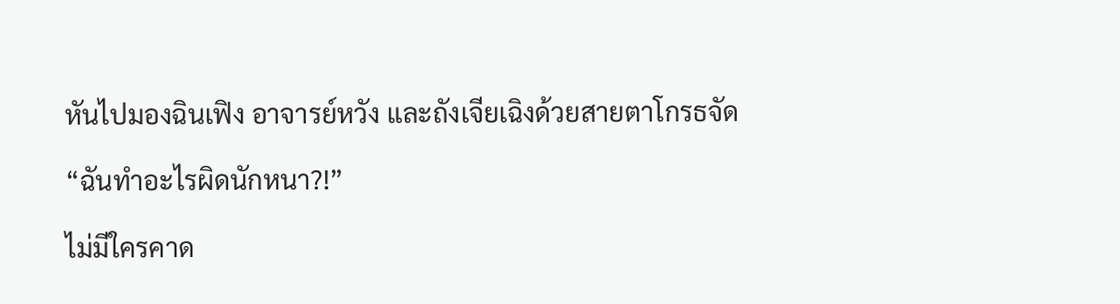หันไปมองฉินเฟิง อาจารย์หวัง และถังเจียเฉิงด้วยสายตาโกรธจัด

“ฉันทำอะไรผิดนักหนา?!”

ไม่มีใครคาด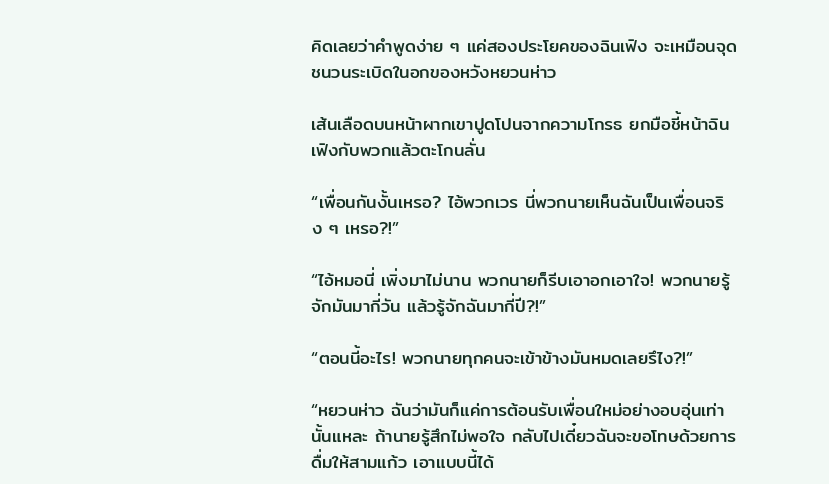คิดเลยว่าคำพูดง่าย ๆ แค่สองประโยคของฉินเฟิง จะเหมือนจุดชนวนระเบิดในอกของหวังหยวนห่าว

เส้นเลือดบนหน้าผากเขาปูดโปนจากความโกรธ ยกมือชี้หน้าฉินเฟิงกับพวกแล้วตะโกนลั่น

“เพื่อนกันงั้นเหรอ? ไอ้พวกเวร นี่พวกนายเห็นฉันเป็นเพื่อนจริง ๆ เหรอ?!”

“ไอ้หมอนี่ เพิ่งมาไม่นาน พวกนายก็รีบเอาอกเอาใจ! พวกนายรู้จักมันมากี่วัน แล้วรู้จักฉันมากี่ปี?!”

“ตอนนี้อะไร! พวกนายทุกคนจะเข้าข้างมันหมดเลยรึไง?!”

“หยวนห่าว ฉันว่ามันก็แค่การต้อนรับเพื่อนใหม่อย่างอบอุ่นเท่านั้นแหละ ถ้านายรู้สึกไม่พอใจ กลับไปเดี๋ยวฉันจะขอโทษด้วยการดื่มให้สามแก้ว เอาแบบนี้ได้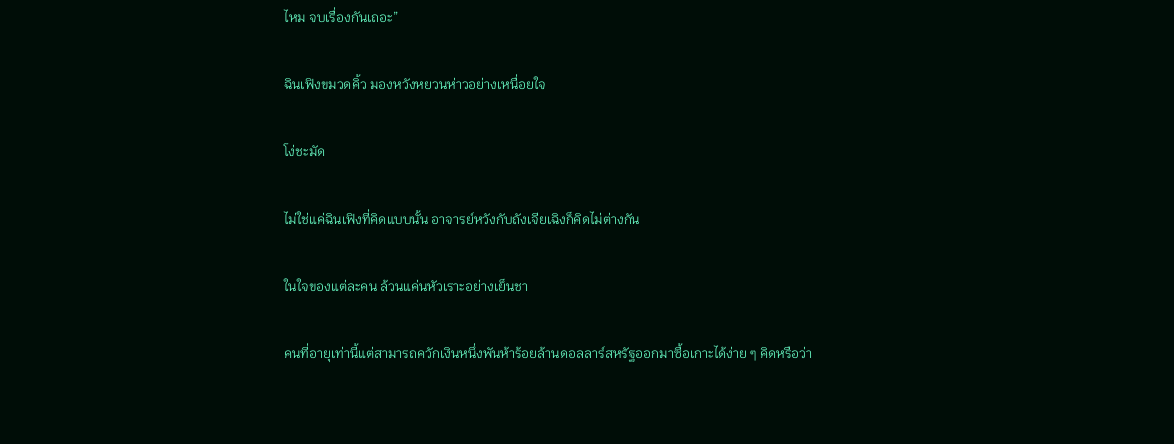ไหม จบเรื่องกันเถอะ”

ฉินเฟิงขมวดคิ้ว มองหวังหยวนห่าวอย่างเหนื่อยใจ

โง่ชะมัด

ไม่ใช่แค่ฉินเฟิงที่คิดแบบนั้น อาจารย์หวังกับถังเจียเฉิงก็คิดไม่ต่างกัน

ในใจของแต่ละคน ล้วนแค่นหัวเราะอย่างเย็นชา

คนที่อายุเท่านี้แต่สามารถควักเงินหนึ่งพันห้าร้อยล้านดอลลาร์สหรัฐออกมาซื้อเกาะได้ง่าย ๆ คิดหรือว่า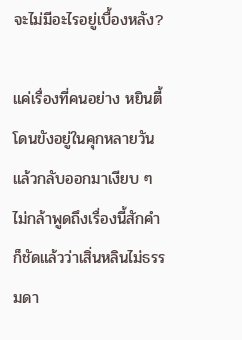จะไม่มีอะไรอยู่เบื้องหลัง?

แค่เรื่องที่คนอย่าง หยินตี้ โดนขังอยู่ในคุกหลายวัน แล้วกลับออกมาเงียบ ๆ ไม่กล้าพูดถึงเรื่องนี้สักคำ ก็ชัดแล้วว่าเสิ่นหลินไม่ธรรมดา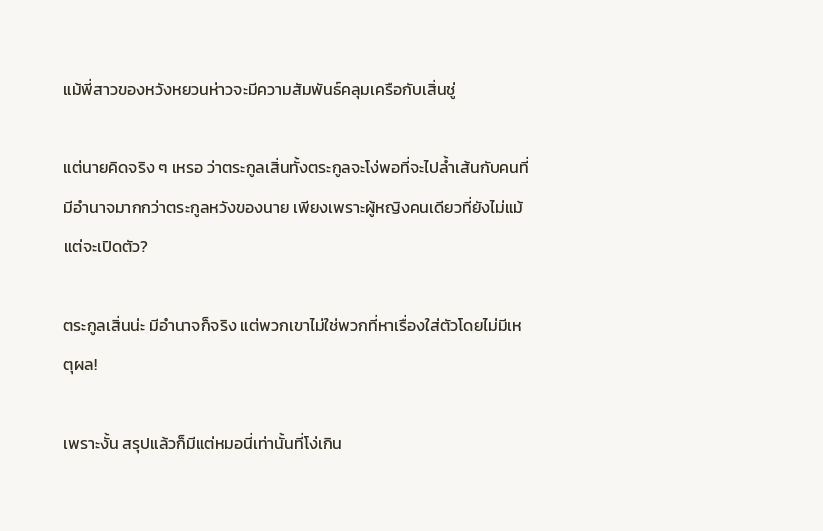แม้พี่สาวของหวังหยวนห่าวจะมีความสัมพันธ์คลุมเครือกับเสิ่นชู่

แต่นายคิดจริง ๆ เหรอ ว่าตระกูลเสิ่นทั้งตระกูลจะโง่พอที่จะไปล้ำเส้นกับคนที่มีอำนาจมากกว่าตระกูลหวังของนาย เพียงเพราะผู้หญิงคนเดียวที่ยังไม่แม้แต่จะเปิดตัว?

ตระกูลเสิ่นน่ะ มีอำนาจก็จริง แต่พวกเขาไม่ใช่พวกที่หาเรื่องใส่ตัวโดยไม่มีเหตุผล!

เพราะงั้น สรุปแล้วก็มีแต่หมอนี่เท่านั้นที่โง่เกิน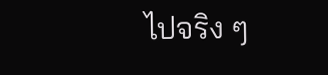ไปจริง ๆ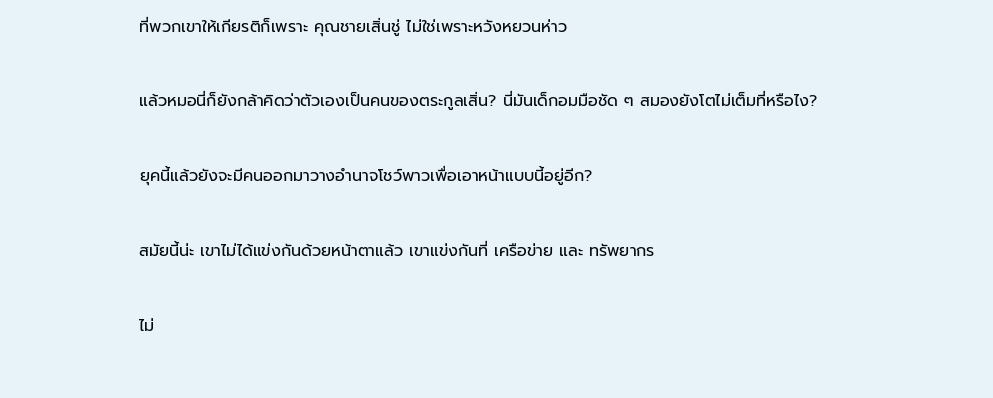ที่พวกเขาให้เกียรติก็เพราะ คุณชายเสิ่นชู่ ไม่ใช่เพราะหวังหยวนห่าว

แล้วหมอนี่ก็ยังกล้าคิดว่าตัวเองเป็นคนของตระกูลเสิ่น? นี่มันเด็กอมมือชัด ๆ สมองยังโตไม่เต็มที่หรือไง?

ยุคนี้แล้วยังจะมีคนออกมาวางอำนาจโชว์พาวเพื่อเอาหน้าแบบนี้อยู่อีก?

สมัยนี้น่ะ เขาไม่ได้แข่งกันด้วยหน้าตาแล้ว เขาแข่งกันที่ เครือข่าย และ ทรัพยากร

ไม่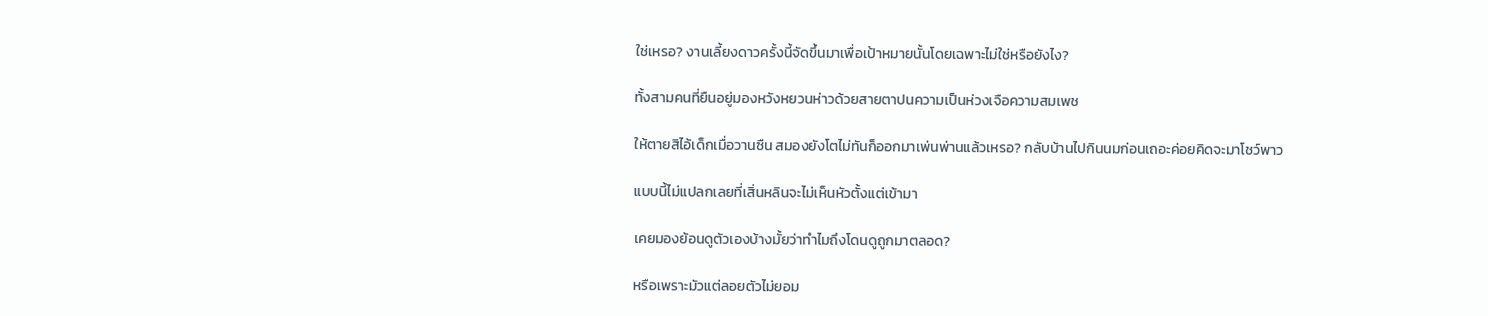ใช่เหรอ? งานเลี้ยงดาวครั้งนี้จัดขึ้นมาเพื่อเป้าหมายนั้นโดยเฉพาะไม่ใช่หรือยังไง?

ทั้งสามคนที่ยืนอยู่มองหวังหยวนห่าวด้วยสายตาปนความเป็นห่วงเจือความสมเพช

ให้ตายสิไอ้เด็กเมื่อวานซืน สมองยังโตไม่ทันก็ออกมาเพ่นพ่านแล้วเหรอ? กลับบ้านไปกินนมก่อนเถอะค่อยคิดจะมาโชว์พาว

แบบนี้ไม่แปลกเลยที่เสิ่นหลินจะไม่เห็นหัวตั้งแต่เข้ามา

เคยมองย้อนดูตัวเองบ้างมั้ยว่าทำไมถึงโดนดูถูกมาตลอด?

หรือเพราะมัวแต่ลอยตัวไม่ยอม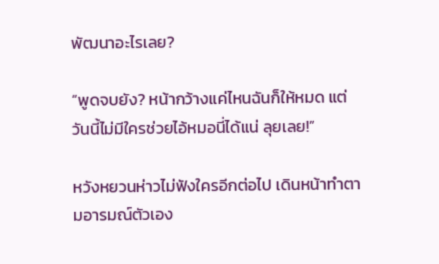พัฒนาอะไรเลย?

“พูดจบยัง? หน้ากว้างแค่ไหนฉันก็ให้หมด แต่วันนี้ไม่มีใครช่วยไอ้หมอนี่ได้แน่ ลุยเลย!”

หวังหยวนห่าวไม่ฟังใครอีกต่อไป เดินหน้าทำตามอารมณ์ตัวเอง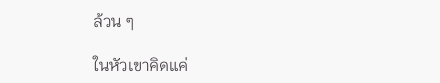ล้วน ๆ

ในหัวเขาคิดแค่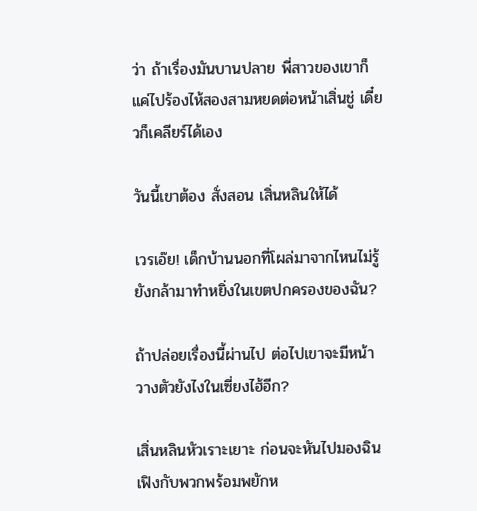ว่า ถ้าเรื่องมันบานปลาย พี่สาวของเขาก็แค่ไปร้องไห้สองสามหยดต่อหน้าเสิ่นชู่ เดี๋ยวก็เคลียร์ได้เอง

วันนี้เขาต้อง สั่งสอน เสิ่นหลินให้ได้

เวรเอ๊ย! เด็กบ้านนอกที่โผล่มาจากไหนไม่รู้ ยังกล้ามาทำหยิ่งในเขตปกครองของฉัน?

ถ้าปล่อยเรื่องนี้ผ่านไป ต่อไปเขาจะมีหน้าวางตัวยังไงในเซี่ยงไฮ้อีก?

เสิ่นหลินหัวเราะเยาะ ก่อนจะหันไปมองฉินเฟิงกับพวกพร้อมพยักห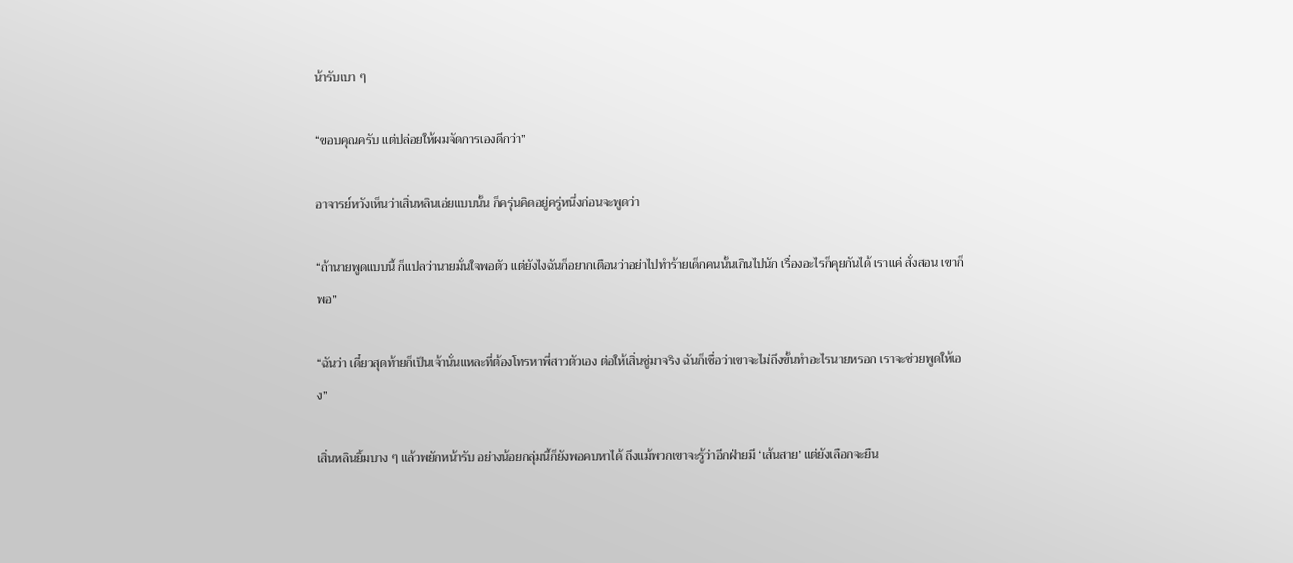น้ารับเบา ๆ

“ขอบคุณครับ แต่ปล่อยให้ผมจัดการเองดีกว่า”

อาจารย์หวังเห็นว่าเสิ่นหลินเอ่ยแบบนั้น ก็ครุ่นคิดอยู่ครู่หนึ่งก่อนจะพูดว่า

“ถ้านายพูดแบบนี้ ก็แปลว่านายมั่นใจพอตัว แต่ยังไงฉันก็อยากเตือนว่าอย่าไปทำร้ายเด็กคนนั้นเกินไปนัก เรื่องอะไรก็คุยกันได้ เราแค่ สั่งสอน เขาก็พอ”

“ฉันว่า เดี๋ยวสุดท้ายก็เป็นเจ้านั่นแหละที่ต้องโทรหาพี่สาวตัวเอง ต่อให้เสิ่นชู่มาจริง ฉันก็เชื่อว่าเขาจะไม่ถึงขั้นทำอะไรนายหรอก เราจะช่วยพูดให้เอง”

เสิ่นหลินยิ้มบาง ๆ แล้วพยักหน้ารับ อย่างน้อยกลุ่มนี้ก็ยังพอคบหาได้ ถึงแม้พวกเขาจะรู้ว่าอีกฝ่ายมี ‘เส้นสาย’ แต่ยังเลือกจะยืน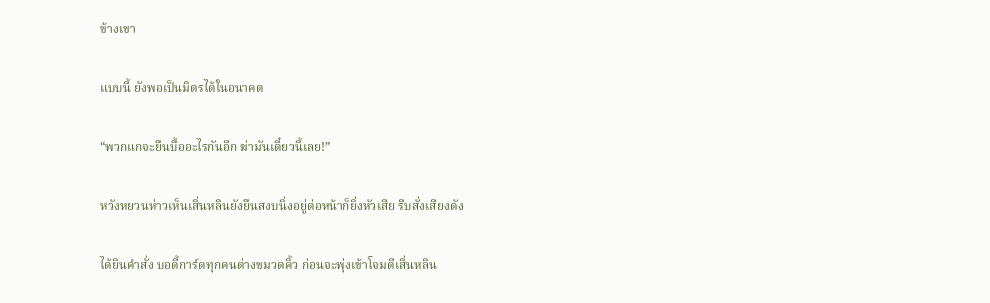ข้างเขา

แบบนี้ ยังพอเป็นมิตรได้ในอนาคต

“พวกแกจะยืนบื้ออะไรกันอีก ฆ่ามันเดี๋ยวนี้เลย!”

หวังหยวนห่าวเห็นเสิ่นหลินยังยืนสงบนิ่งอยู่ต่อหน้าก็ยิ่งหัวเสีย รีบสั่งเสียงดัง

ได้ยินคำสั่ง บอดี้การ์ดทุกคนต่างขมวดคิ้ว ก่อนจะพุ่งเข้าโจมตีเสิ่นหลิน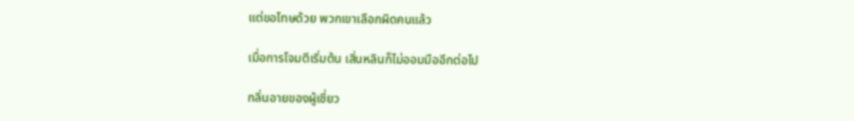แต่ขอโทษด้วย พวกเขาเลือกผิดคนแล้ว

เมื่อการโจมตีเริ่มต้น เสิ่นหลินก็ไม่ออมมืออีกต่อไป

กลิ่นอายของผู้เชี่ยว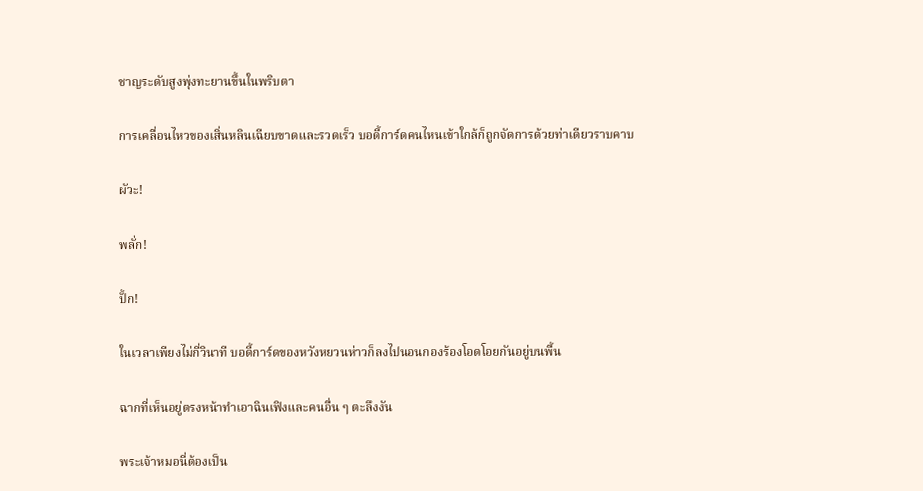ชาญระดับสูงพุ่งทะยานขึ้นในพริบตา

การเคลื่อนไหวของเสิ่นหลินเฉียบขาดและรวดเร็ว บอดี้การ์ดคนไหนเข้าใกล้ก็ถูกจัดการด้วยท่าเดียวราบคาบ

ผัวะ!

พลั่ก!

ปั้ก!

ในเวลาเพียงไม่กี่วินาที บอดี้การ์ดของหวังหยวนห่าวก็ลงไปนอนกองร้องโอดโอยกันอยู่บนพื้น

ฉากที่เห็นอยู่ตรงหน้าทำเอาฉินเฟิงและคนอื่น ๆ ตะลึงงัน

พระเจ้าหมอนี่ต้องเป็น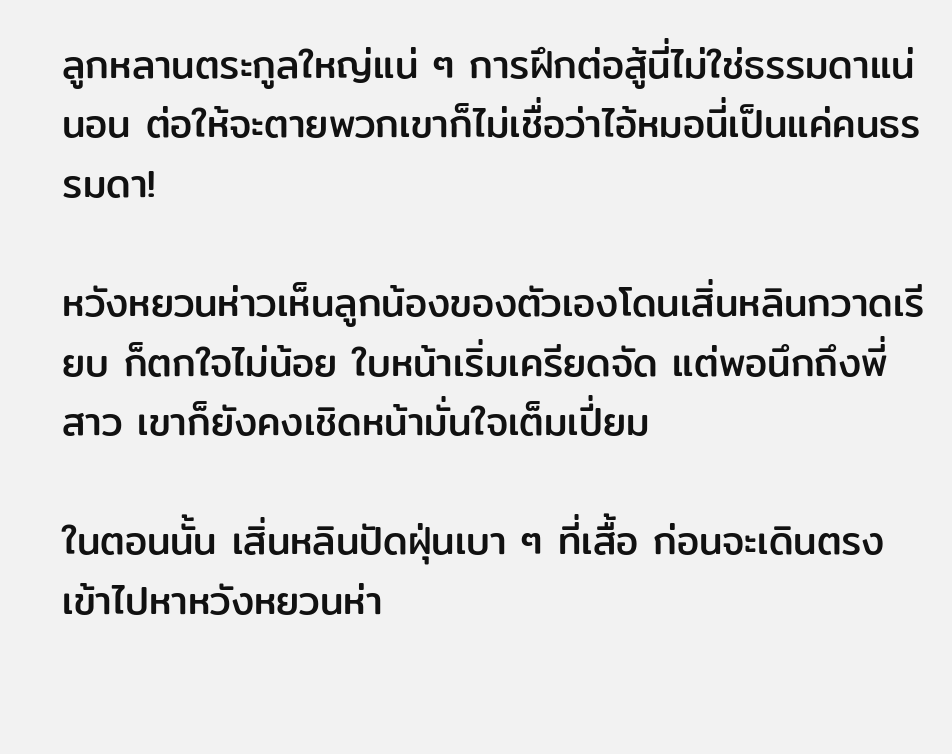ลูกหลานตระกูลใหญ่แน่ ๆ การฝึกต่อสู้นี่ไม่ใช่ธรรมดาแน่นอน ต่อให้จะตายพวกเขาก็ไม่เชื่อว่าไอ้หมอนี่เป็นแค่คนธรรมดา!

หวังหยวนห่าวเห็นลูกน้องของตัวเองโดนเสิ่นหลินกวาดเรียบ ก็ตกใจไม่น้อย ใบหน้าเริ่มเครียดจัด แต่พอนึกถึงพี่สาว เขาก็ยังคงเชิดหน้ามั่นใจเต็มเปี่ยม

ในตอนนั้น เสิ่นหลินปัดฝุ่นเบา ๆ ที่เสื้อ ก่อนจะเดินตรงเข้าไปหาหวังหยวนห่า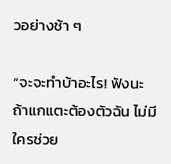วอย่างช้า ๆ

“จะจะทำบ้าอะไร! ฟังนะ ถ้าแกแตะต้องตัวฉัน ไม่มีใครช่วย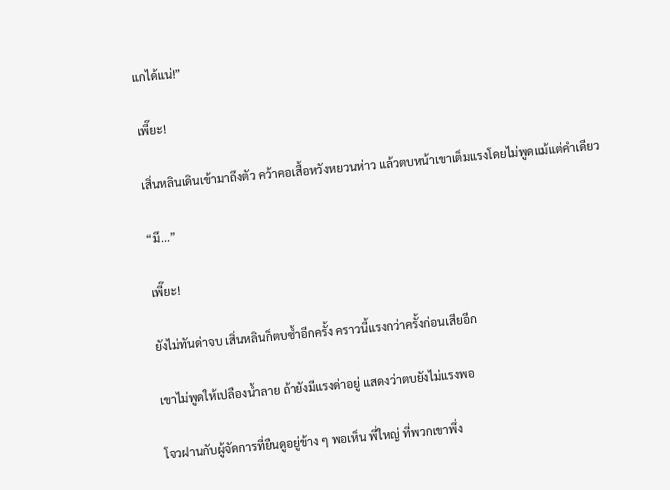แกได้แน่!”

เพี๊ยะ!

เสิ่นหลินเดินเข้ามาถึงตัว คว้าคอเสื้อหวังหยวนห่าว แล้วตบหน้าเขาเต็มแรงโดยไม่พูดแม้แต่คำเดียว

“มึ...”

เพี๊ยะ!

ยังไม่ทันด่าจบ เสิ่นหลินก็ตบซ้ำอีกครั้ง คราวนี้แรงกว่าครั้งก่อนเสียอีก

เขาไม่พูดให้เปลืองน้ำลาย ถ้ายังมีแรงด่าอยู่ แสดงว่าตบยังไม่แรงพอ

โจวฝานกับผู้จัดการที่ยืนดูอยู่ข้าง ๆ พอเห็น พี่ใหญ่ ที่พวกเขาพึ่ง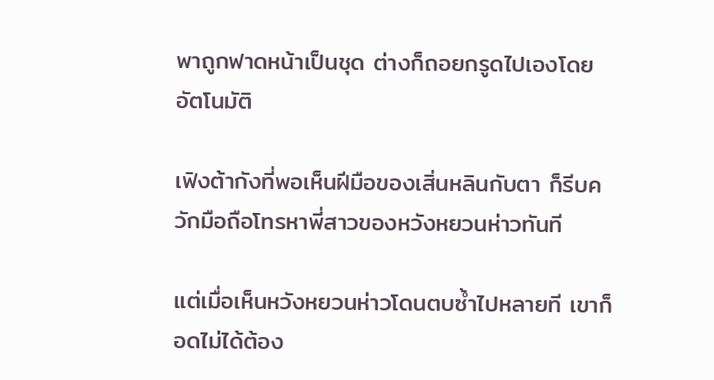พาถูกฟาดหน้าเป็นชุด ต่างก็ถอยกรูดไปเองโดยอัตโนมัติ

เฟิงต้ากังที่พอเห็นฝีมือของเสิ่นหลินกับตา ก็รีบควักมือถือโทรหาพี่สาวของหวังหยวนห่าวทันที

แต่เมื่อเห็นหวังหยวนห่าวโดนตบซ้ำไปหลายที เขาก็อดไม่ได้ต้อง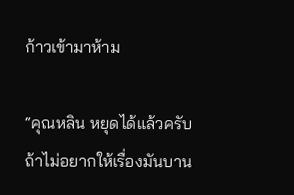ก้าวเข้ามาห้าม

“คุณหลิน หยุดได้แล้วครับ ถ้าไม่อยากให้เรื่องมันบาน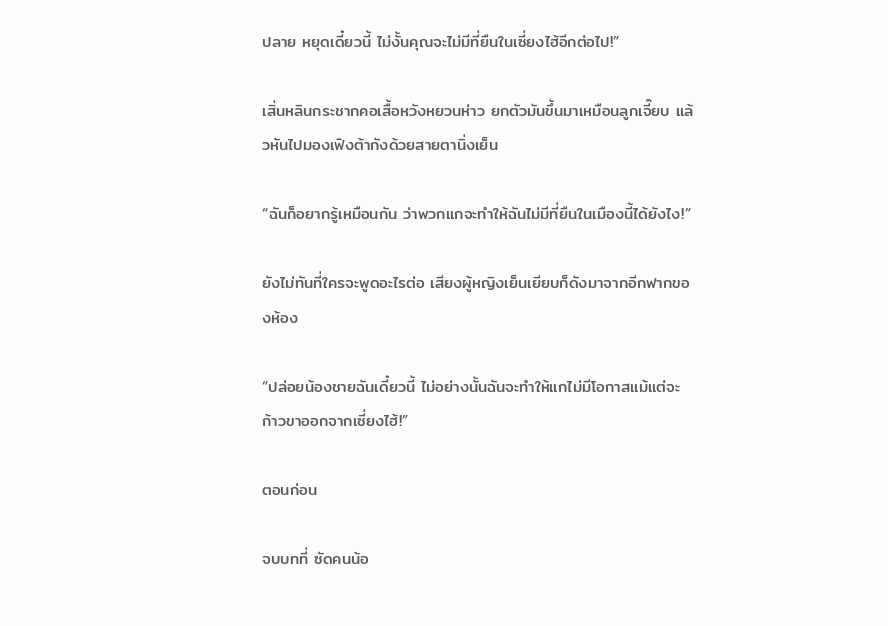ปลาย หยุดเดี๋ยวนี้ ไม่งั้นคุณจะไม่มีที่ยืนในเซี่ยงไฮ้อีกต่อไป!”

เสิ่นหลินกระชากคอเสื้อหวังหยวนห่าว ยกตัวมันขึ้นมาเหมือนลูกเจี๊ยบ แล้วหันไปมองเฟิงต้ากังด้วยสายตานิ่งเย็น

“ฉันก็อยากรู้เหมือนกัน ว่าพวกแกจะทำให้ฉันไม่มีที่ยืนในเมืองนี้ได้ยังไง!”

ยังไม่ทันที่ใครจะพูดอะไรต่อ เสียงผู้หญิงเย็นเยียบก็ดังมาจากอีกฟากของห้อง

“ปล่อยน้องชายฉันเดี๋ยวนี้ ไม่อย่างนั้นฉันจะทำให้แกไม่มีโอกาสแม้แต่จะก้าวขาออกจากเซี่ยงไฮ้!”

ตอนก่อน

จบบทที่ ซัดคนน้อ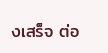งเสร็จ ต่อ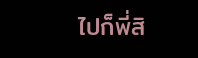ไปก็พี่สิ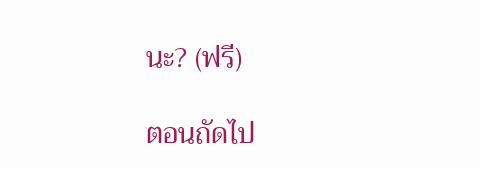นะ? (ฟรี)

ตอนถัดไป